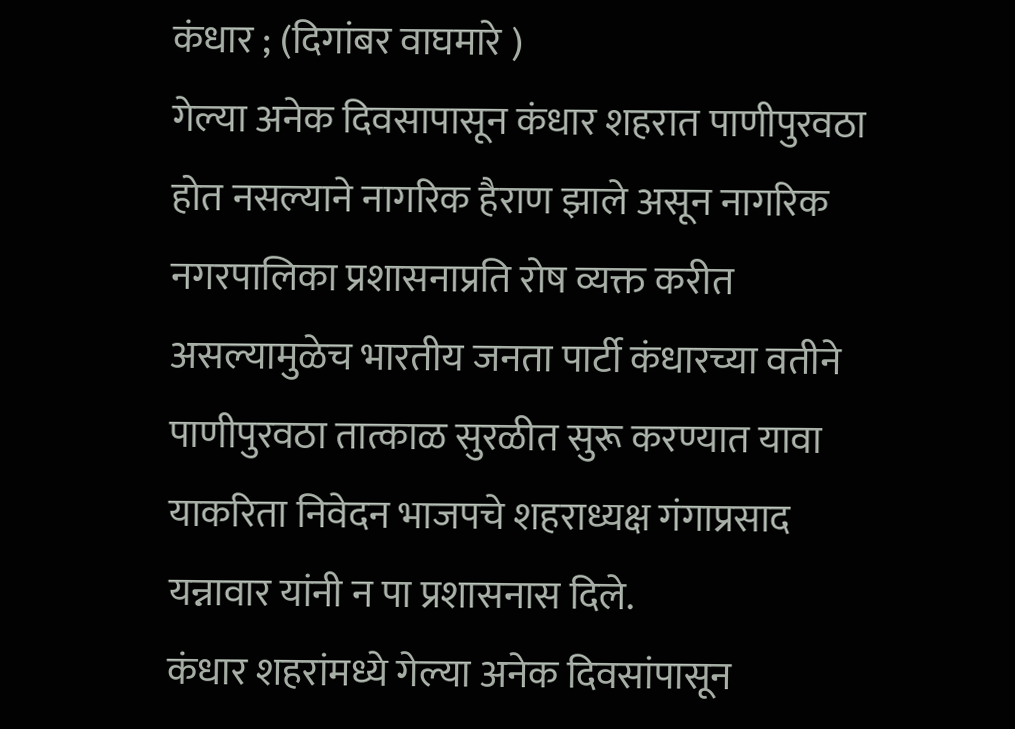कंधार ; (दिगांबर वाघमारे )
गेल्या अनेक दिवसापासून कंधार शहरात पाणीपुरवठा होत नसल्याने नागरिक हैराण झाले असून नागरिक नगरपालिका प्रशासनाप्रति रोष व्यक्त करीत असल्यामुळेच भारतीय जनता पार्टी कंधारच्या वतीने पाणीपुरवठा तात्काळ सुरळीत सुरू करण्यात यावा याकरिता निवेदन भाजपचे शहराध्यक्ष गंगाप्रसाद यन्नावार यांनी न पा प्रशासनास दिले.
कंधार शहरांमध्ये गेल्या अनेक दिवसांपासून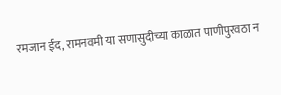रमजान ईद, रामनवमी या सणासुदीच्या काळात पाणीपुरवठा न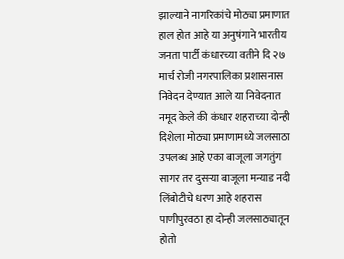झाल्याने नागरिकांचे मोठ्या प्रमाणात हाल होत आहे या अनुषंगाने भारतीय जनता पार्टी कंधारच्या वतीने दि २७ मार्च रोजी नगरपालिका प्रशासनास निवेदन देण्यात आले या निवेदनात नमूद केले की कंधार शहराच्या दोन्ही दिशेला मोठ्या प्रमाणामध्ये जलसाठा उपलब्ध आहे एका बाजूला जगतुंग सागर तर दुसऱ्या बाजूला मन्याड नदी लिंबोटीचे धरण आहे शहरास पाणीपुरवठा हा दोन्ही जलसाठ्यातून होतो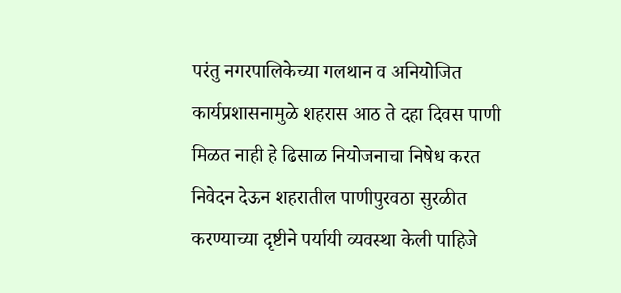परंतु नगरपालिकेच्या गलथान व अनियोजित कार्यप्रशासनामुळे शहरास आठ ते दहा दिवस पाणी मिळत नाही हे ढिसाळ नियोजनाचा निषेध करत निवेदन देऊन शहरातील पाणीपुरवठा सुरळीत करण्याच्या दृष्टीने पर्यायी व्यवस्था केली पाहिजे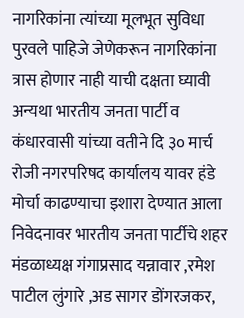नागरिकांना त्यांच्या मूलभूत सुविधा पुरवले पाहिजे जेणेकरून नागरिकांना त्रास होणार नाही याची दक्षता घ्यावी अन्यथा भारतीय जनता पार्टी व कंधारवासी यांच्या वतीने दि ३० मार्च रोजी नगरपरिषद कार्यालय यावर हंडे मोर्चा काढण्याचा इशारा देण्यात आला निवेदनावर भारतीय जनता पार्टीचे शहर मंडळाध्यक्ष गंगाप्रसाद यन्नावार ,रमेश पाटील लुंगारे ,अड सागर डोंगरजकर,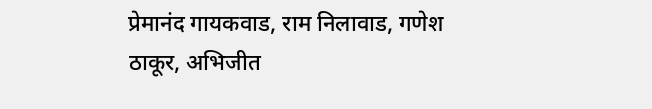प्रेमानंद गायकवाड, राम निलावाड, गणेश ठाकूर, अभिजीत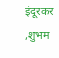इंदूरकर ,शुभम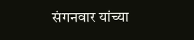संगनवार यांच्या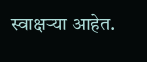स्वाक्षऱ्या आहेत.